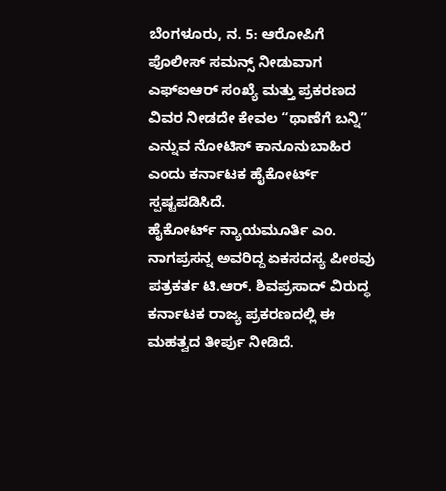ಬೆಂಗಳೂರು, ನ. 5: ಆರೋಪಿಗೆ ಪೊಲೀಸ್ ಸಮನ್ಸ್ ನೀಡುವಾಗ ಎಫ್ಐಆರ್ ಸಂಖ್ಯೆ ಮತ್ತು ಪ್ರಕರಣದ ವಿವರ ನೀಡದೇ ಕೇವಲ “ಥಾಣೆಗೆ ಬನ್ನಿ” ಎನ್ನುವ ನೋಟಿಸ್ ಕಾನೂನುಬಾಹಿರ ಎಂದು ಕರ್ನಾಟಕ ಹೈಕೋರ್ಟ್ ಸ್ಪಷ್ಟಪಡಿಸಿದೆ.
ಹೈಕೋರ್ಟ್ ನ್ಯಾಯಮೂರ್ತಿ ಎಂ. ನಾಗಪ್ರಸನ್ನ ಅವರಿದ್ದ ಏಕಸದಸ್ಯ ಪೀಠವು ಪತ್ರಕರ್ತ ಟಿ.ಆರ್. ಶಿವಪ್ರಸಾದ್ ವಿರುದ್ಧ ಕರ್ನಾಟಕ ರಾಜ್ಯ ಪ್ರಕರಣದಲ್ಲಿ ಈ ಮಹತ್ವದ ತೀರ್ಪು ನೀಡಿದೆ.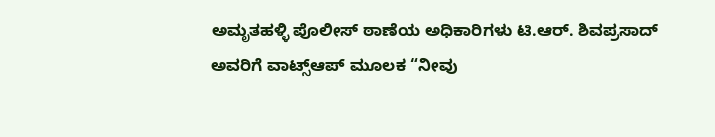ಅಮೃತಹಳ್ಳಿ ಪೊಲೀಸ್ ಠಾಣೆಯ ಅಧಿಕಾರಿಗಳು ಟಿ.ಆರ್. ಶಿವಪ್ರಸಾದ್ ಅವರಿಗೆ ವಾಟ್ಸ್ಆಪ್ ಮೂಲಕ “ನೀವು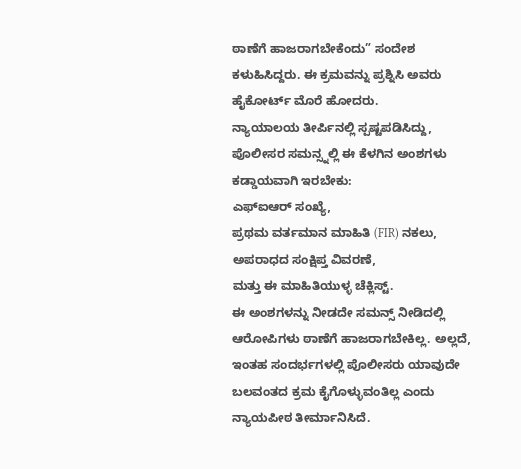ಠಾಣೆಗೆ ಹಾಜರಾಗಬೇಕೆಂದು” ಸಂದೇಶ ಕಳುಹಿಸಿದ್ದರು. ಈ ಕ್ರಮವನ್ನು ಪ್ರಶ್ನಿಸಿ ಅವರು ಹೈಕೋರ್ಟ್ ಮೊರೆ ಹೋದರು.
ನ್ಯಾಯಾಲಯ ತೀರ್ಪಿನಲ್ಲಿ ಸ್ಪಷ್ಟಪಡಿಸಿದ್ದು, ಪೊಲೀಸರ ಸಮನ್ಸ್ನಲ್ಲಿ ಈ ಕೆಳಗಿನ ಅಂಶಗಳು ಕಡ್ಡಾಯವಾಗಿ ಇರಬೇಕು:
ಎಫ್ಐಆರ್ ಸಂಖ್ಯೆ,
ಪ್ರಥಮ ವರ್ತಮಾನ ಮಾಹಿತಿ (FIR) ನಕಲು,
ಅಪರಾಧದ ಸಂಕ್ಷಿಪ್ತ ವಿವರಣೆ,
ಮತ್ತು ಈ ಮಾಹಿತಿಯುಳ್ಳ ಚೆಕ್ಲಿಸ್ಟ್.
ಈ ಅಂಶಗಳನ್ನು ನೀಡದೇ ಸಮನ್ಸ್ ನೀಡಿದಲ್ಲಿ ಆರೋಪಿಗಳು ಠಾಣೆಗೆ ಹಾಜರಾಗಬೇಕಿಲ್ಲ. ಅಲ್ಲದೆ, ಇಂತಹ ಸಂದರ್ಭಗಳಲ್ಲಿ ಪೊಲೀಸರು ಯಾವುದೇ ಬಲವಂತದ ಕ್ರಮ ಕೈಗೊಳ್ಳುವಂತಿಲ್ಲ ಎಂದು ನ್ಯಾಯಪೀಠ ತೀರ್ಮಾನಿಸಿದೆ.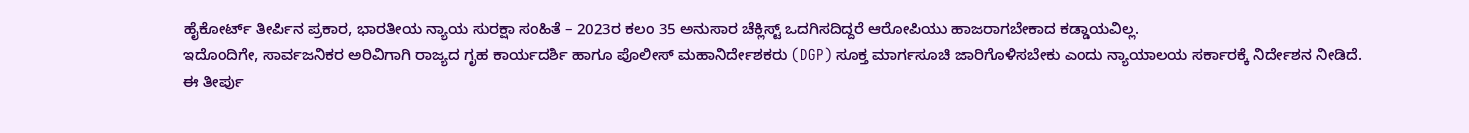ಹೈಕೋರ್ಟ್ ತೀರ್ಪಿನ ಪ್ರಕಾರ, ಭಾರತೀಯ ನ್ಯಾಯ ಸುರಕ್ಷಾ ಸಂಹಿತೆ – 2023ರ ಕಲಂ 35 ಅನುಸಾರ ಚೆಕ್ಲಿಸ್ಟ್ ಒದಗಿಸದಿದ್ದರೆ ಆರೋಪಿಯು ಹಾಜರಾಗಬೇಕಾದ ಕಡ್ಡಾಯವಿಲ್ಲ.
ಇದೊಂದಿಗೇ, ಸಾರ್ವಜನಿಕರ ಅರಿವಿಗಾಗಿ ರಾಜ್ಯದ ಗೃಹ ಕಾರ್ಯದರ್ಶಿ ಹಾಗೂ ಪೊಲೀಸ್ ಮಹಾನಿರ್ದೇಶಕರು (DGP) ಸೂಕ್ತ ಮಾರ್ಗಸೂಚಿ ಜಾರಿಗೊಳಿಸಬೇಕು ಎಂದು ನ್ಯಾಯಾಲಯ ಸರ್ಕಾರಕ್ಕೆ ನಿರ್ದೇಶನ ನೀಡಿದೆ.
ಈ ತೀರ್ಪು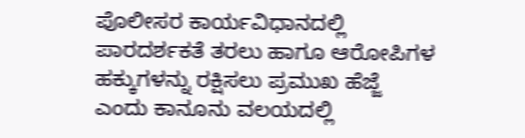ಪೊಲೀಸರ ಕಾರ್ಯವಿಧಾನದಲ್ಲಿ ಪಾರದರ್ಶಕತೆ ತರಲು ಹಾಗೂ ಆರೋಪಿಗಳ ಹಕ್ಕುಗಳನ್ನು ರಕ್ಷಿಸಲು ಪ್ರಮುಖ ಹೆಜ್ಜೆ ಎಂದು ಕಾನೂನು ವಲಯದಲ್ಲಿ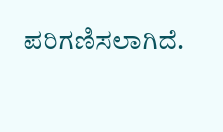ಪರಿಗಣಿಸಲಾಗಿದೆ.